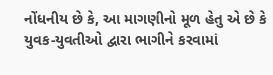નોંધનીય છે કે, આ માગણીનો મૂળ હેતુ એ છે કે યુવક-યુવતીઓ દ્વારા ભાગીને કરવામાં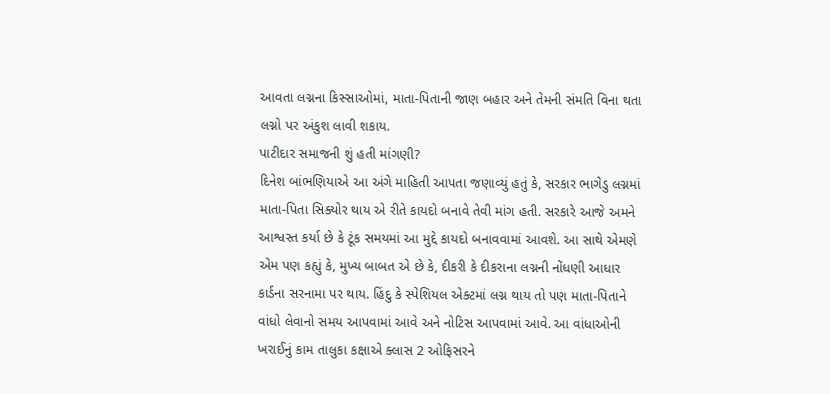આવતા લગ્નના કિસ્સાઓમાં, માતા-પિતાની જાણ બહાર અને તેમની સંમતિ વિના થતા લગ્નો પર અંકુશ લાવી શકાય.
પાટીદાર સમાજની શું હતી માંગણી?
દિનેશ બાંભણિયાએ આ અંગે માહિતી આપતા જણાવ્યું હતું કે, સરકાર ભાગેડુ લગ્નમાં માતા-પિતા સિક્યોર થાય એ રીતે કાયદો બનાવે તેવી માંગ હતી. સરકારે આજે અમને આશ્વસ્ત કર્યા છે કે ટૂંક સમયમાં આ મુદ્દે કાયદો બનાવવામાં આવશે. આ સાથે એમણે એમ પણ કહ્યું કે, મુખ્ય બાબત એ છે કે, દીકરી કે દીકરાના લગ્નની નોંધણી આધાર કાર્ડના સરનામા પર થાય. હિંદુ કે સ્પેશિયલ એક્ટમાં લગ્ન થાય તો પણ માતા-પિતાને વાંધો લેવાનો સમય આપવામાં આવે અને નોટિસ આપવામાં આવે. આ વાંધાઓની ખરાઈનું કામ તાલુકા કક્ષાએ ક્લાસ 2 ઓફિસરને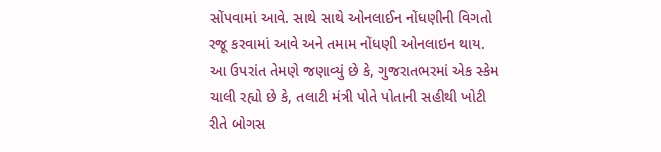સોંપવામાં આવે. સાથે સાથે ઓનલાઈન નોંધણીની વિગતો રજૂ કરવામાં આવે અને તમામ નોંધણી ઓનલાઇન થાય.
આ ઉપરાંત તેમણે જણાવ્યું છે કે, ગુજરાતભરમાં એક સ્કેમ ચાલી રહ્યો છે કે, તલાટી મંત્રી પોતે પોતાની સહીથી ખોટી રીતે બોગસ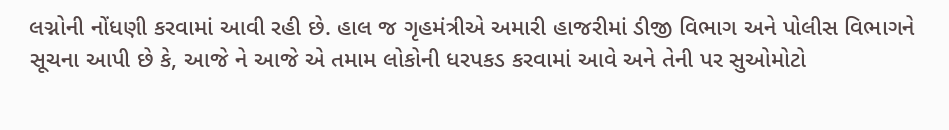લગ્નોની નોંધણી કરવામાં આવી રહી છે. હાલ જ ગૃહમંત્રીએ અમારી હાજરીમાં ડીજી વિભાગ અને પોલીસ વિભાગને સૂચના આપી છે કે, આજે ને આજે એ તમામ લોકોની ધરપકડ કરવામાં આવે અને તેની પર સુઓમોટો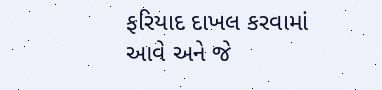ફરિયાદ દાખલ કરવામાં આવે અને જે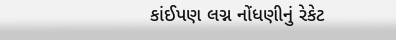કાંઈપણ લગ્ન નોંધણીનું રેકેટ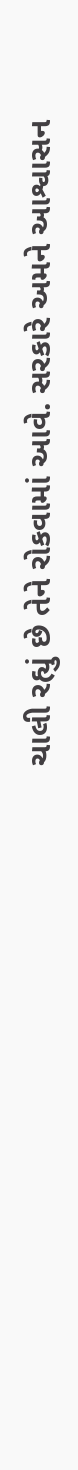ચાલી રહ્યું છે તેને રોકવામાં આવે. સરકારે અમને આશ્વાસન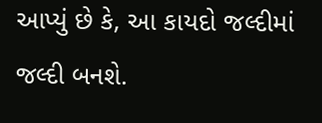આપ્યું છે કે, આ કાયદો જલ્દીમાં જલ્દી બનશે.